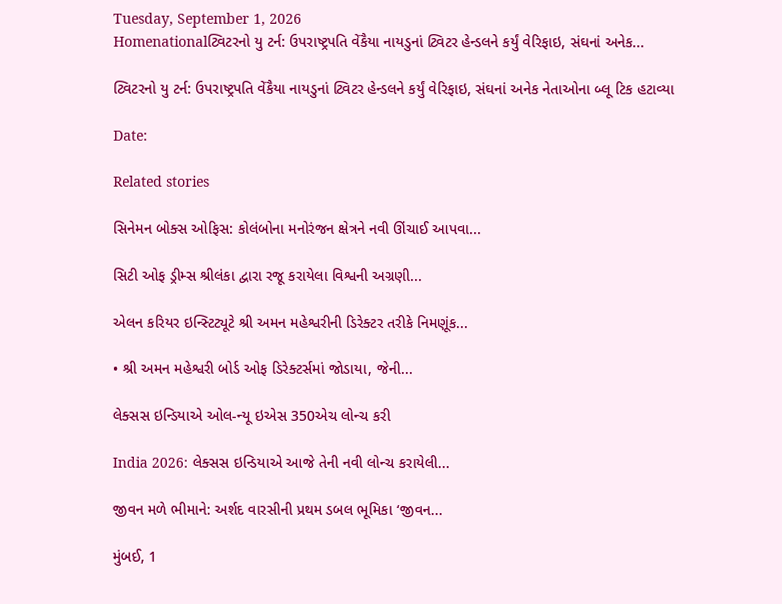Tuesday, September 1, 2026
Homenationalટ્વિટરનો યુ ટર્ન: ઉપરાષ્ટ્રપતિ વેંકૈયા નાયડુનાં ટ્વિટર હેન્ડલને કર્યું વેરિફાઇ, સંઘનાં અનેક...

ટ્વિટરનો યુ ટર્ન: ઉપરાષ્ટ્રપતિ વેંકૈયા નાયડુનાં ટ્વિટર હેન્ડલને કર્યું વેરિફાઇ, સંઘનાં અનેક નેતાઓના બ્લૂ ટિક હટાવ્યા

Date:

Related stories

સિનેમન બોક્સ ઓફિસ: કોલંબોના મનોરંજન ક્ષેત્રને નવી ઊંચાઈ આપવા...

સિટી ઓફ ડ્રીમ્સ શ્રીલંકા દ્વારા રજૂ કરાયેલા વિશ્વની અગ્રણી...

એલન કરિયર ઇન્સ્ટિટ્યૂટે શ્રી અમન મહેશ્વરીની ડિરેક્ટર તરીકે નિમણૂંક...

• શ્રી અમન મહેશ્વરી બોર્ડ ઓફ ડિરેક્ટર્સમાં જોડાયા, જેની...

લેક્સસ ઇન્ડિયાએ ઓલ-ન્યૂ ઇએસ 350એચ લોન્ચ કરી

India 2026: લેક્સસ ઇન્ડિયાએ આજે તેની નવી લોન્ચ કરાયેલી...

જીવન મળે ભીમાને: અર્શદ વારસીની પ્રથમ ડબલ ભૂમિકા ‘જીવન...

મુંબઈ, 1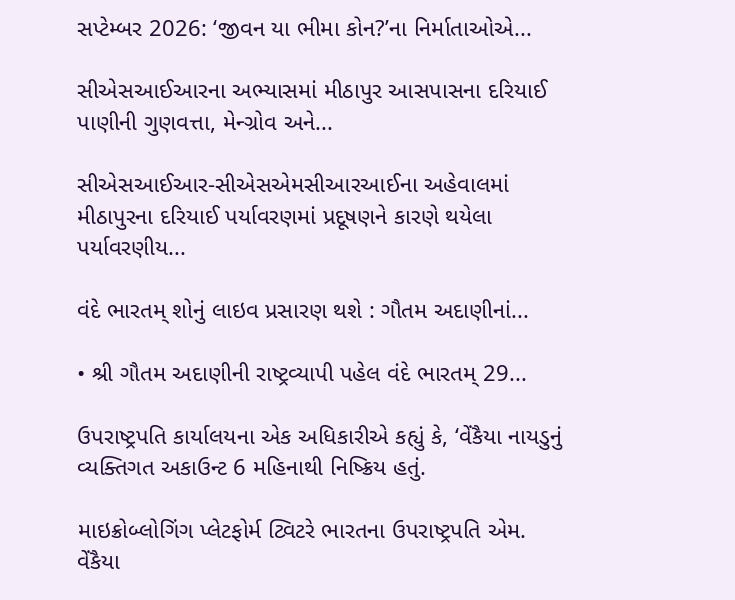સપ્ટેમ્બર 2026: ‘જીવન યા ભીમા કોન?’ના નિર્માતાઓએ...

સીએસઆઈઆરના અભ્યાસમાં મીઠાપુર આસપાસના દરિયાઈ પાણીની ગુણવત્તા, મેન્ગ્રોવ અને...

સીએસઆઈઆર-સીએસએમસીઆરઆઈના અહેવાલમાં મીઠાપુરના દરિયાઈ પર્યાવરણમાં પ્રદૂષણને કારણે થયેલા પર્યાવરણીય...

વંદે ભારતમ્ શોનું લાઇવ પ્રસારણ થશે : ગૌતમ અદાણીનાં...

• શ્રી ગૌતમ અદાણીની રાષ્ટ્રવ્યાપી પહેલ વંદે ભારતમ્ 29...

ઉપરાષ્ટ્રપતિ કાર્યાલયના એક અધિકારીએ કહ્યું કે, ‘વેંકૈયા નાયડુનું વ્યક્તિગત અકાઉન્ટ 6 મહિનાથી નિષ્ક્રિય હતું.

માઇક્રોબ્લોગિંગ પ્લેટફોર્મ ટ્વિટરે ભારતના ઉપરાષ્ટ્રપતિ એમ. વેંકૈયા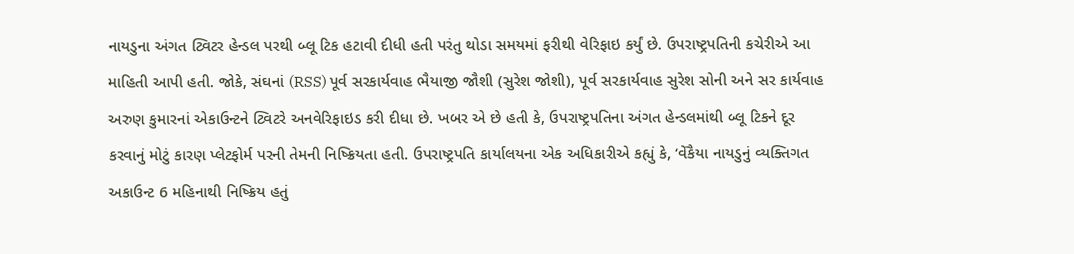નાયડુના અંગત ટ્વિટર હેન્ડલ પરથી બ્લૂ ટિક હટાવી દીધી હતી પરંતુ થોડા સમયમાં ફરીથી વેરિફાઇ કર્યું છે. ઉપરાષ્ટ્રપતિની કચેરીએ આ માહિતી આપી હતી. જોકે, સંઘનાં (RSS) પૂર્વ સરકાર્યવાહ ભૈયાજી જૌશી (સુરેશ જોશી), પૂર્વ સરકાર્યવાહ સુરેશ સોની અને સર કાર્યવાહ અરુણ કુમારનાં એકાઉન્ટને ટ્વિટરે અનવેરિફાઇડ કરી દીધા છે. ખબર એ છે હતી કે, ઉપરાષ્ટ્રપતિના અંગત હેન્ડલમાંથી બ્લૂ ટિકને દૂર કરવાનું મોટું કારણ પ્લેટફોર્મ પરની તેમની નિષ્ક્રિયતા હતી. ઉપરાષ્ટ્રપતિ કાર્યાલયના એક અધિકારીએ કહ્યું કે, ‘વેંકૈયા નાયડુનું વ્યક્તિગત અકાઉન્ટ 6 મહિનાથી નિષ્ક્રિય હતું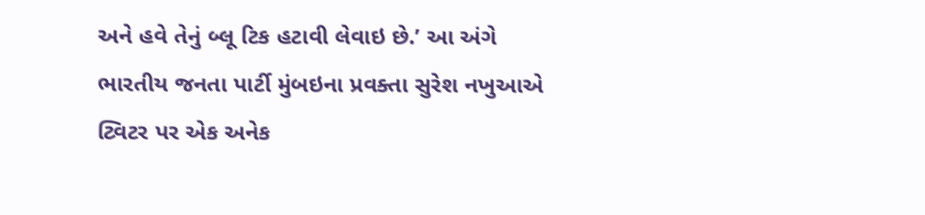અને હવે તેનું બ્લૂ ટિક હટાવી લેવાઇ છે.’ આ અંગે ભારતીય જનતા પાર્ટી મુંબઇના પ્રવક્તા સુરેશ નખુઆએ ટ્વિટર પર એક અનેક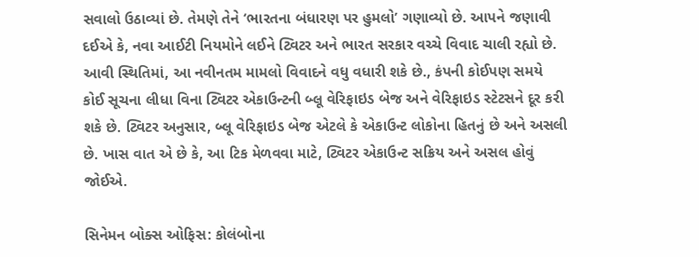સવાલો ઉઠાવ્યાં છે. તેમણે તેને ‘ભારતના બંધારણ પર હુમલો’ ગણાવ્યો છે. આપને જણાવી દઈએ કે, નવા આઈટી નિયમોને લઈને ટ્વિટર અને ભારત સરકાર વચ્ચે વિવાદ ચાલી રહ્યો છે. આવી સ્થિતિમાં, આ નવીનતમ મામલો વિવાદને વધુ વધારી શકે છે., કંપની કોઈપણ સમયે કોઈ સૂચના લીધા વિના ટ્વિટર એકાઉન્ટની બ્લૂ વેરિફાઇડ બેજ અને વેરિફાઇડ સ્ટેટસને દૂર કરી શકે છે. ટ્વિટર અનુસાર, બ્લૂ વેરિફાઇડ બેજ એટલે કે એકાઉન્ટ લોકોના હિતનું છે અને અસલી છે. ખાસ વાત એ છે કે, આ ટિક મેળવવા માટે, ટ્વિટર એકાઉન્ટ સક્રિય અને અસલ હોવું જોઈએ.

સિનેમન બોક્સ ઓફિસ: કોલંબોના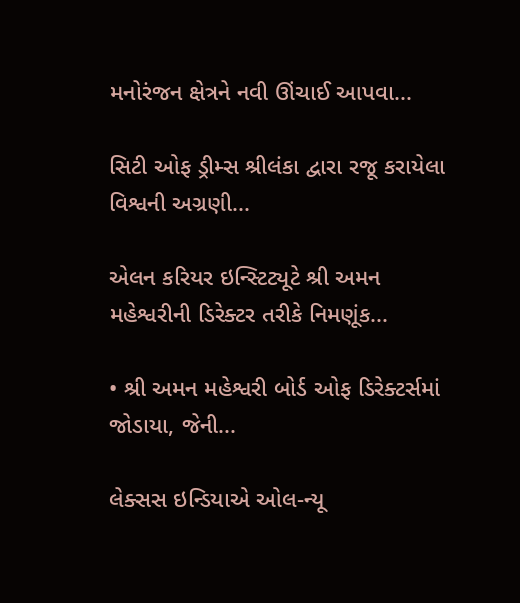મનોરંજન ક્ષેત્રને નવી ઊંચાઈ આપવા...

સિટી ઓફ ડ્રીમ્સ શ્રીલંકા દ્વારા રજૂ કરાયેલા વિશ્વની અગ્રણી...

એલન કરિયર ઇન્સ્ટિટ્યૂટે શ્રી અમન મહેશ્વરીની ડિરેક્ટર તરીકે નિમણૂંક...

• શ્રી અમન મહેશ્વરી બોર્ડ ઓફ ડિરેક્ટર્સમાં જોડાયા, જેની...

લેક્સસ ઇન્ડિયાએ ઓલ-ન્યૂ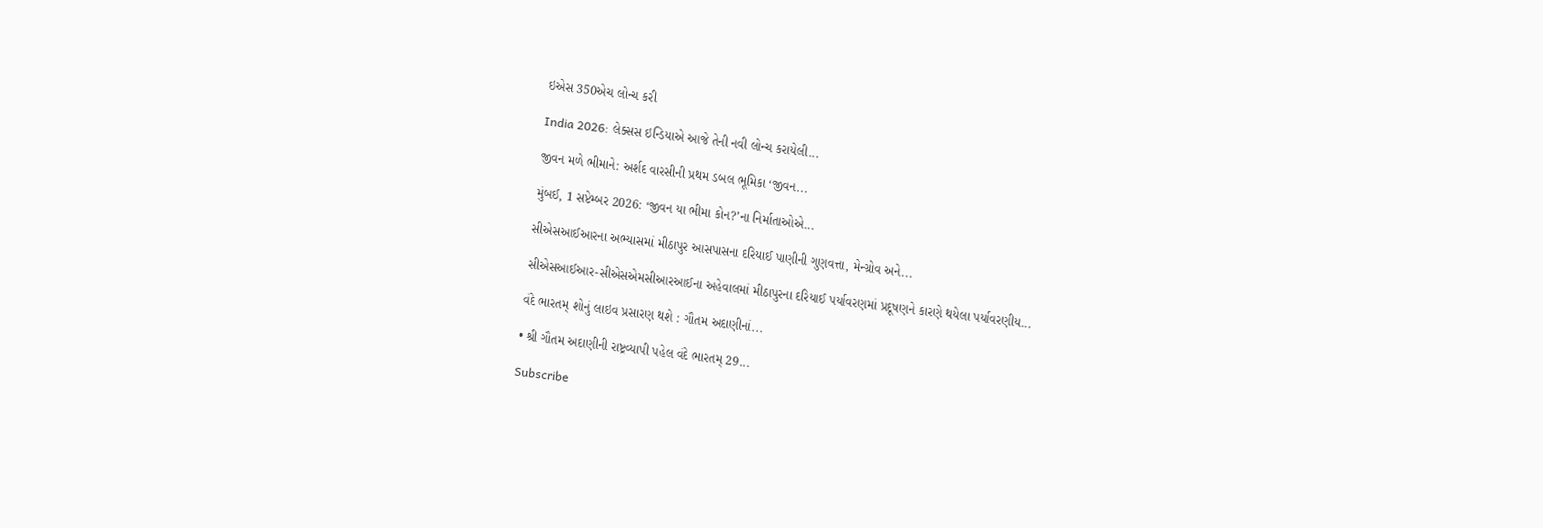ઇએસ 350એચ લોન્ચ કરી

India 2026: લેક્સસ ઇન્ડિયાએ આજે તેની નવી લોન્ચ કરાયેલી...

જીવન મળે ભીમાને: અર્શદ વારસીની પ્રથમ ડબલ ભૂમિકા ‘જીવન...

મુંબઈ, 1 સપ્ટેમ્બર 2026: ‘જીવન યા ભીમા કોન?’ના નિર્માતાઓએ...

સીએસઆઈઆરના અભ્યાસમાં મીઠાપુર આસપાસના દરિયાઈ પાણીની ગુણવત્તા, મેન્ગ્રોવ અને...

સીએસઆઈઆર-સીએસએમસીઆરઆઈના અહેવાલમાં મીઠાપુરના દરિયાઈ પર્યાવરણમાં પ્રદૂષણને કારણે થયેલા પર્યાવરણીય...

વંદે ભારતમ્ શોનું લાઇવ પ્રસારણ થશે : ગૌતમ અદાણીનાં...

• શ્રી ગૌતમ અદાણીની રાષ્ટ્રવ્યાપી પહેલ વંદે ભારતમ્ 29...

Subscribe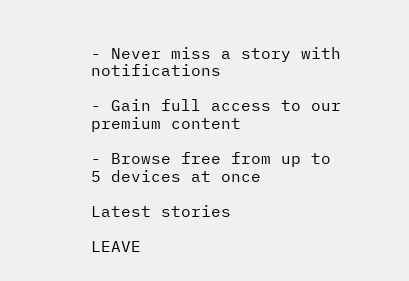- Never miss a story with notifications

- Gain full access to our premium content

- Browse free from up to 5 devices at once

Latest stories

LEAVE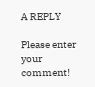A REPLY

Please enter your comment!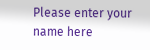Please enter your name here